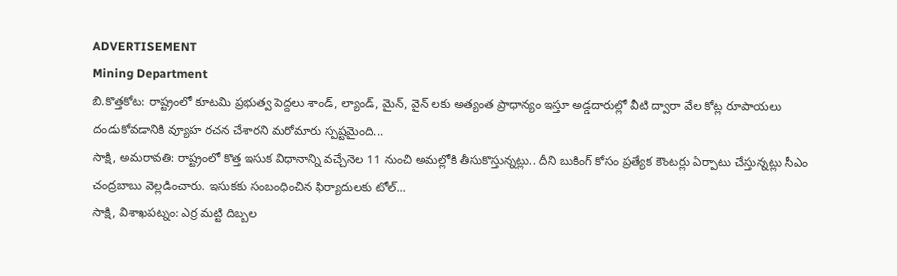ADVERTISEMENT
Mining Department
బి.కొత్తకోట: రాష్ట్రంలో కూటమి ప్రభుత్వ పెద్దలు శాండ్, ల్యాండ్, మైన్, వైన్ లకు అత్యంత ప్రాధాన్యం ఇస్తూ అడ్డదారుల్లో వీటి ద్వారా వేల కోట్ల రూపాయలు దండుకోవడానికి వ్యూహ రచన చేశారని మరోమారు స్పష్టమైంది...
సాక్షి, అమరావతి: రాష్ట్రంలో కొత్త ఇసుక విధానాన్ని వచ్చేనెల 11 నుంచి అమల్లోకి తీసుకొస్తున్నట్లు.. దీని బుకింగ్ కోసం ప్రత్యేక కౌంటర్లు ఏర్పాటు చేస్తున్నట్లు సీఎం చంద్రబాబు వెల్లడించారు. ఇసుకకు సంబంధించిన ఫిర్యాదులకు టోల్...
సాక్షి, విశాఖపట్నం: ఎర్ర మట్టి దిబ్బల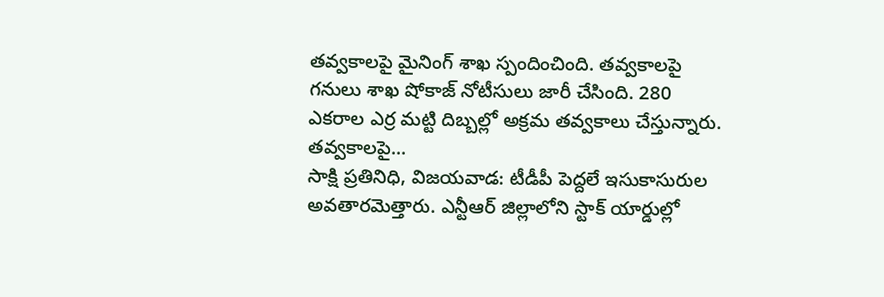తవ్వకాలపై మైనింగ్ శాఖ స్పందించింది. తవ్వకాలపై గనులు శాఖ షోకాజ్ నోటీసులు జారీ చేసింది. 280 ఎకరాల ఎర్ర మట్టి దిబ్బల్లో అక్రమ తవ్వకాలు చేస్తున్నారు. తవ్వకాలపై...
సాక్షి ప్రతినిధి, విజయవాడ: టీడీపీ పెద్దలే ఇసుకాసురుల అవతారమెత్తారు. ఎన్టీఆర్ జిల్లాలోని స్టాక్ యార్డుల్లో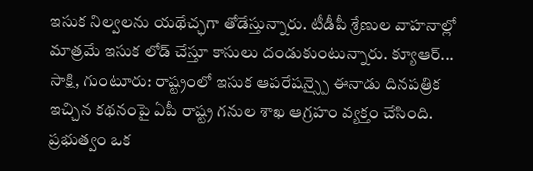ఇసుక నిల్వలను యథేచ్ఛగా తోడేస్తున్నారు. టీడీపీ శ్రేణుల వాహనాల్లో మాత్రమే ఇసుక లోడ్ చేస్తూ కాసులు దండుకుంటున్నారు. క్యూఆర్...
సాక్షి, గుంటూరు: రాష్ట్రంలో ఇసుక ఆపరేషన్స్పై ఈనాడు దినపత్రిక ఇచ్చిన కథనంపై ఏపీ రాష్ట్ర గనుల శాఖ ఆగ్రహం వ్యక్తం చేసింది. ప్రభుత్వం ఒక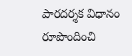పారదర్శక విధానం రూపొందించి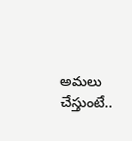అమలు చేస్తుంటే..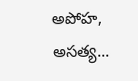అపోహ, అసత్య...